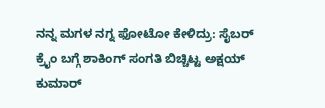ನನ್ನ ಮಗಳ ನಗ್ನ ಫೋಟೋ ಕೇಳಿದ್ರು: ಸೈಬರ್ ಕ್ರೈಂ ಬಗ್ಗೆ ಶಾಕಿಂಗ್ ಸಂಗತಿ ಬಿಚ್ಚಿಟ್ಟ ಅಕ್ಷಯ್ ಕುಮಾರ್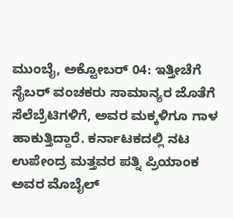ಮುಂಬೈ, ಅಕ್ಟೋಬರ್ 04: ಇತ್ತೀಚೆಗೆ ಸೈಬರ್ ವಂಚಕರು ಸಾಮಾನ್ಯರ ಜೊತೆಗೆ ಸೆಲೆಬ್ರೆಟಿಗಳಿಗೆ, ಅವರ ಮಕ್ಕಳಿಗೂ ಗಾಳ ಹಾಕುತ್ತಿದ್ದಾರೆ. ಕರ್ನಾಟಕದಲ್ಲಿ ನಟ ಉಪೇಂದ್ರ ಮತ್ತವರ ಪತ್ನಿ ಪ್ರಿಯಾಂಕ ಅವರ ಮೊಬೈಲ್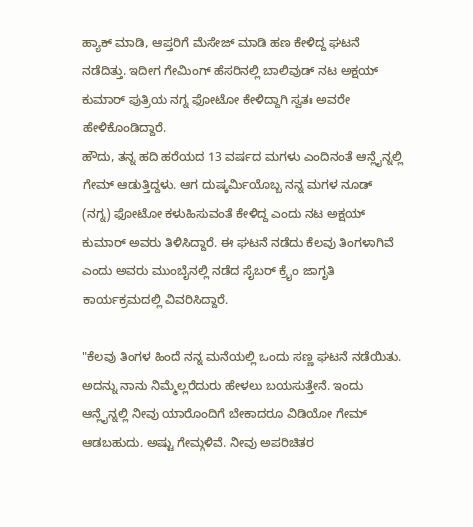ಹ್ಯಾಕ್ ಮಾಡಿ, ಆಪ್ತರಿಗೆ ಮೆಸೇಜ್ ಮಾಡಿ ಹಣ ಕೇಳಿದ್ದ ಘಟನೆ ನಡೆದಿತ್ತು. ಇದೀಗ ಗೇಮಿಂಗ್ ಹೆಸರಿನಲ್ಲಿ ಬಾಲಿವುಡ್ ನಟ ಅಕ್ಷಯ್ ಕುಮಾರ್ ಪುತ್ರಿಯ ನಗ್ನ ಫೋಟೋ ಕೇಳಿದ್ದಾಗಿ ಸ್ವತಃ ಅವರೇ ಹೇಳಿಕೊಂಡಿದ್ದಾರೆ.
ಹೌದು, ತನ್ನ ಹದಿ ಹರೆಯದ 13 ವರ್ಷದ ಮಗಳು ಎಂದಿನಂತೆ ಆನ್ಲೈನ್ನಲ್ಲಿ ಗೇಮ್ ಆಡುತ್ತಿದ್ದಳು. ಆಗ ದುಷ್ಕರ್ಮಿಯೊಬ್ಬ ನನ್ನ ಮಗಳ ನೂಡ್ (ನಗ್ನ) ಫೋಟೋ ಕಳುಹಿಸುವಂತೆ ಕೇಳಿದ್ದ ಎಂದು ನಟ ಅಕ್ಷಯ್ ಕುಮಾರ್ ಅವರು ತಿಳಿಸಿದ್ದಾರೆ. ಈ ಘಟನೆ ನಡೆದು ಕೆಲವು ತಿಂಗಳಾಗಿವೆ ಎಂದು ಅವರು ಮುಂಬೈನಲ್ಲಿ ನಡೆದ ಸೈಬರ್ ಕ್ರೈಂ ಜಾಗೃತಿ ಕಾರ್ಯಕ್ರಮದಲ್ಲಿ ವಿವರಿಸಿದ್ದಾರೆ.

"ಕೆಲವು ತಿಂಗಳ ಹಿಂದೆ ನನ್ನ ಮನೆಯಲ್ಲಿ ಒಂದು ಸಣ್ಣ ಘಟನೆ ನಡೆಯಿತು. ಅದನ್ನು ನಾನು ನಿಮ್ಮೆಲ್ಲರೆದುರು ಹೇಳಲು ಬಯಸುತ್ತೇನೆ. ಇಂದು ಆನ್ಲೈನ್ನಲ್ಲಿ ನೀವು ಯಾರೊಂದಿಗೆ ಬೇಕಾದರೂ ವಿಡಿಯೋ ಗೇಮ್ ಆಡಬಹುದು. ಅಷ್ಟು ಗೇಮ್ಗಳಿವೆ. ನೀವು ಅಪರಿಚಿತರ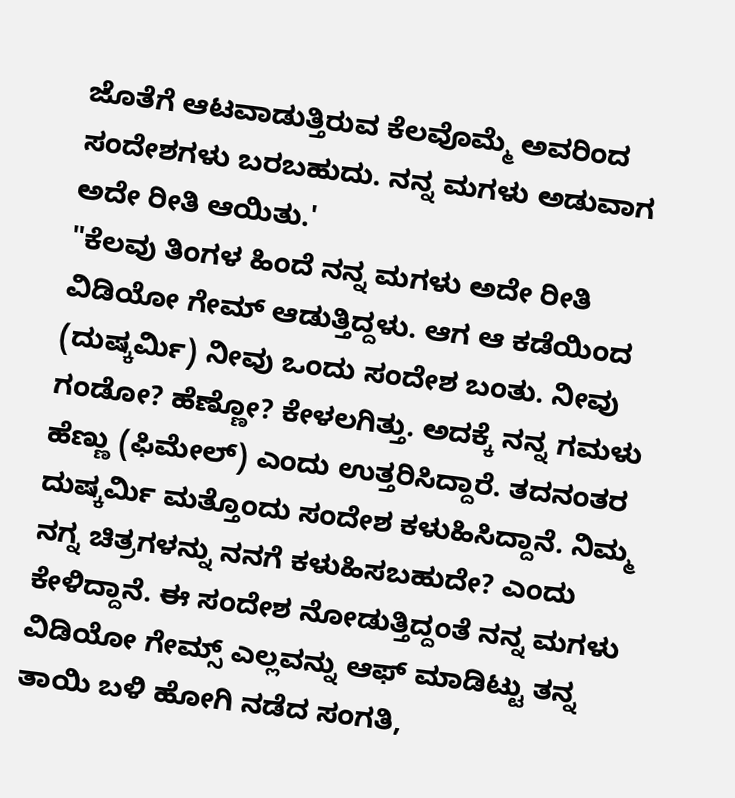ಜೊತೆಗೆ ಆಟವಾಡುತ್ತಿರುವ ಕೆಲವೊಮ್ಮೆ ಅವರಿಂದ ಸಂದೇಶಗಳು ಬರಬಹುದು. ನನ್ನ ಮಗಳು ಅಡುವಾಗ ಅದೇ ರೀತಿ ಆಯಿತು.'
"ಕೆಲವು ತಿಂಗಳ ಹಿಂದೆ ನನ್ನ ಮಗಳು ಅದೇ ರೀತಿ ವಿಡಿಯೋ ಗೇಮ್ ಆಡುತ್ತಿದ್ದಳು. ಆಗ ಆ ಕಡೆಯಿಂದ (ದುಷ್ಕರ್ಮಿ) ನೀವು ಒಂದು ಸಂದೇಶ ಬಂತು. ನೀವು ಗಂಡೋ? ಹೆಣ್ಣೋ? ಕೇಳಲಗಿತ್ತು. ಅದಕ್ಕೆ ನನ್ನ ಗಮಳು ಹೆಣ್ಣು (ಫಿಮೇಲ್) ಎಂದು ಉತ್ತರಿಸಿದ್ದಾರೆ. ತದನಂತರ ದುಷ್ಕರ್ಮಿ ಮತ್ತೊಂದು ಸಂದೇಶ ಕಳುಹಿಸಿದ್ದಾನೆ. ನಿಮ್ಮ ನಗ್ನ ಚಿತ್ರಗಳನ್ನು ನನಗೆ ಕಳುಹಿಸಬಹುದೇ? ಎಂದು ಕೇಳಿದ್ದಾನೆ. ಈ ಸಂದೇಶ ನೋಡುತ್ತಿದ್ದಂತೆ ನನ್ನ ಮಗಳು ವಿಡಿಯೋ ಗೇಮ್ಸ್ ಎಲ್ಲವನ್ನು ಆಫ್ ಮಾಡಿಟ್ಟು ತನ್ನ ತಾಯಿ ಬಳಿ ಹೋಗಿ ನಡೆದ ಸಂಗತಿ,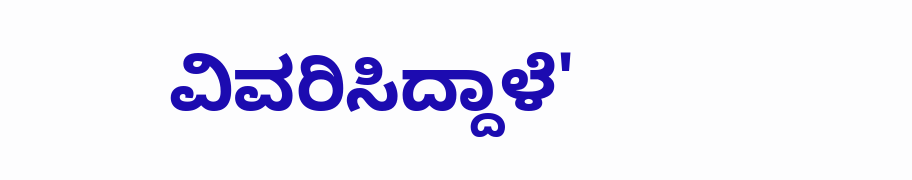ವಿವರಿಸಿದ್ದಾಳೆ'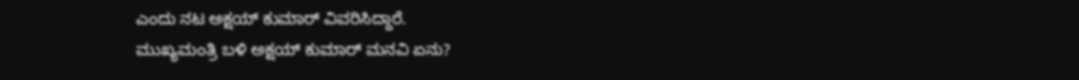ಎಂದು ನಟ ಅಕ್ಷಯ್ ಕುಮಾರ್ ವಿವರಿಸಿದ್ದಾರೆ.
ಮುಖ್ಯಮಂತ್ರಿ ಬಳಿ ಅಕ್ಷಯ್ ಕುಮಾರ್ ಮನವಿ ಏನು?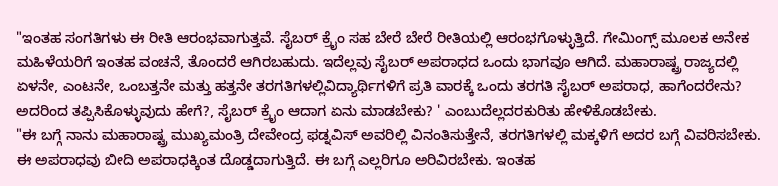"ಇಂತಹ ಸಂಗತಿಗಳು ಈ ರೀತಿ ಆರಂಭವಾಗುತ್ತವೆ. ಸೈಬರ್ ಕ್ರೈಂ ಸಹ ಬೇರೆ ಬೇರೆ ರೀತಿಯಲ್ಲಿ ಆರಂಭಗೊಳ್ಳುತ್ತಿದೆ. ಗೇಮಿಂಗ್ಸ್ ಮೂಲಕ ಅನೇಕ ಮಹಿಳೆಯರಿಗೆ ಇಂತಹ ವಂಚನೆ, ತೊಂದರೆ ಆಗಿರಬಹುದು. ಇದೆಲ್ಲವು ಸೈಬರ್ ಅಪರಾಧದ ಒಂದು ಭಾಗವೂ ಆಗಿದೆ. ಮಹಾರಾಷ್ಟ್ರ ರಾಜ್ಯದಲ್ಲಿ ಏಳನೇ, ಎಂಟನೇ, ಒಂಬತ್ತನೇ ಮತ್ತು ಹತ್ತನೇ ತರಗತಿಗಳಲ್ಲಿವಿದ್ಯಾರ್ಥಿಗಳಿಗೆ ಪ್ರತಿ ವಾರಕ್ಕೆ ಒಂದು ತರಗತಿ ಸೈಬರ್ ಅಪರಾಧ, ಹಾಗೆಂದರೇನು? ಅದರಿಂದ ತಪ್ಪಿಸಿಕೊಳ್ಳುವುದು ಹೇಗೆ?, ಸೈಬರ್ ಕ್ರೈಂ ಆದಾಗ ಏನು ಮಾಡಬೇಕು? ' ಎಂಬುದೆಲ್ಲದರಕುರಿತು ಹೇಳಿಕೊಡಬೇಕು.
"ಈ ಬಗ್ಗೆ ನಾನು ಮಹಾರಾಷ್ಟ್ರ ಮುಖ್ಯಮಂತ್ರಿ ದೇವೇಂದ್ರ ಫಡ್ನವಿಸ್ ಅವರಿಲ್ಲಿ ವಿನಂತಿಸುತ್ತೇನೆ, ತರಗತಿಗಳಲ್ಲಿ ಮಕ್ಕಳಿಗೆ ಅದರ ಬಗ್ಗೆ ವಿವರಿಸಬೇಕು. ಈ ಅಪರಾಧವು ಬೀದಿ ಅಪರಾಧಕ್ಕಿಂತ ದೊಡ್ಡದಾಗುತ್ತಿದೆ. ಈ ಬಗ್ಗೆ ಎಲ್ಲರಿಗೂ ಅರಿವಿರಬೇಕು. ಇಂತಹ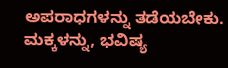ಅಪರಾಧಗಳನ್ನು ತಡೆಯಬೇಕು. ಮಕ್ಕಳನ್ನು, ಭವಿಷ್ಯ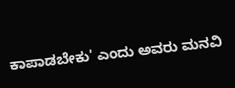ಕಾಪಾಡಬೇಕು' ಎಂದು ಅವರು ಮನವಿ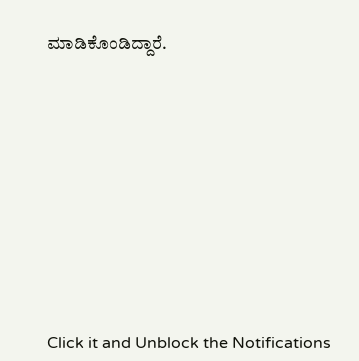ಮಾಡಿಕೊಂಡಿದ್ದಾರೆ.












Click it and Unblock the Notifications